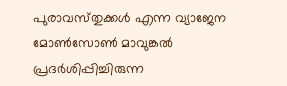പുരാവസ്‌തുക്കള്‍ എന്ന വ്യാജേന മോൺസോൺ മാവുങ്കല്‍ പ്രദര്‍ശിപ്പിച്ചിരുന്ന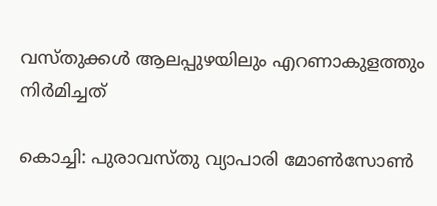വസ്‌തുക്കള്‍ ആലപ്പുഴയിലും എറണാകുളത്തും നിര്‍മിച്ചത്‌

കൊച്ചി: പുരാവസ്‌തു വ്യാപാരി മോൺസോൺ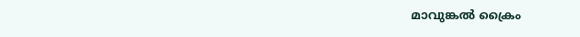മാവുങ്കല്‍ ക്രൈം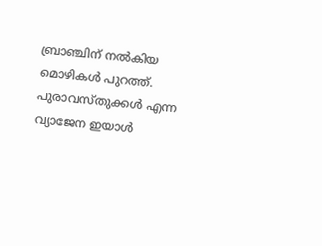ബ്രാഞ്ചിന്‌ നല്‍കിയ മൊഴികള്‍ പുറത്ത്‌. പുരാവസ്‌തുക്കള്‍ എന്ന വ്യാജേന ഇയാള്‍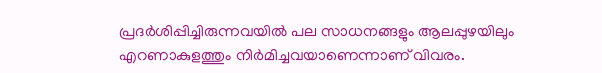പ്രദര്‍ശിപ്പിച്ചിരുന്നവയില്‍ പല സാധനങ്ങളും ആലപ്പുഴയിലും എറണാകുളത്തും നിര്‍മിച്ചവയാണെന്നാണ്‌ വിവരം.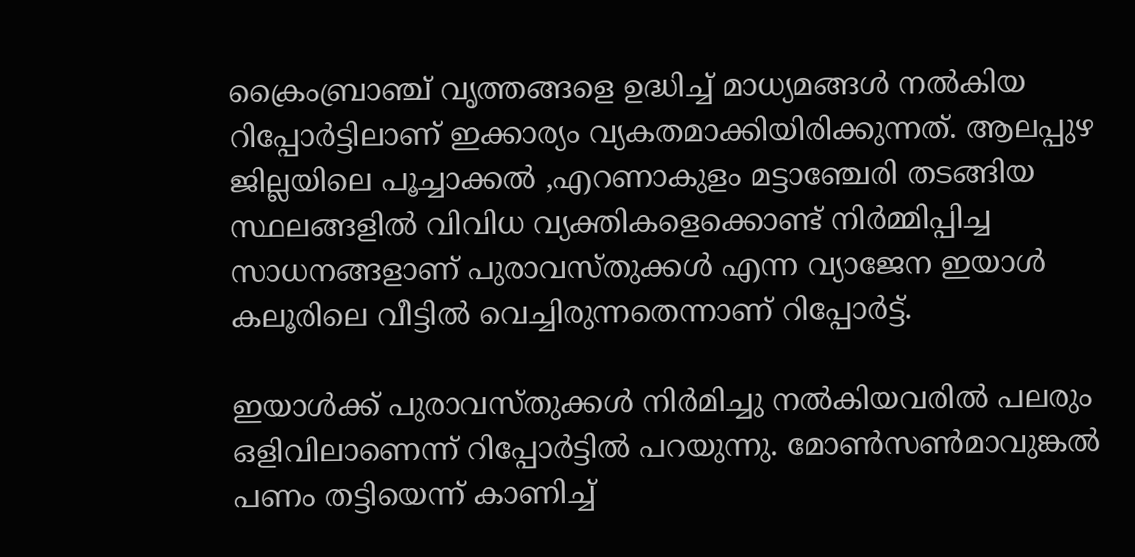ക്രൈംബ്രാഞ്ച്‌ വൃത്തങ്ങളെ ഉദ്ധിച്ച്‌ മാധ്യമങ്ങള്‍ നല്‍കിയ റിപ്പോര്‍ട്ടിലാണ്‌ ഇക്കാര്യം വ്യകതമാക്കിയിരിക്കുന്നത്‌. ആലപ്പുഴ ജില്ലയിലെ പൂച്ചാക്കല്‍ ,എറണാകുളം മട്ടാഞ്ചേരി തടങ്ങിയ സ്ഥലങ്ങളില്‍ വിവിധ വ്യക്തികളെക്കൊണ്ട്‌ നിര്‍മ്മിപ്പിച്ച സാധനങ്ങളാണ്‌ പുരാവസ്‌തുക്കള്‍ എന്ന വ്യാജേന ഇയാള്‍ കലൂരിലെ വീട്ടില്‍ വെച്ചിരുന്നതെന്നാണ്‌ റിപ്പോര്‍ട്ട്‌.

ഇയാള്‍ക്ക്‌ പുരാവസ്‌തുക്കള്‍ നിര്‍മിച്ചു നല്‍കിയവരില്‍ പലരും ഒളിവിലാണെന്ന്‌ റിപ്പോര്‍ട്ടില്‍ പറയുന്നു. മോണ്‍സണ്‍മാവുങ്കല്‍ പണം തട്ടിയെന്ന്‌ കാണിച്ച്‌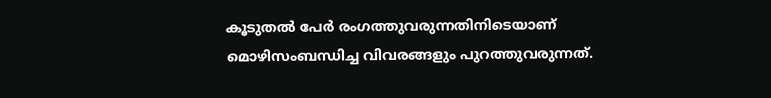കൂടുതല്‍ പേര്‍ രംഗത്തുവരുന്നതിനിടെയാണ്‌ മൊഴിസംബന്ധിച്ച വിവരങ്ങളും പുറത്തുവരുന്നത്‌.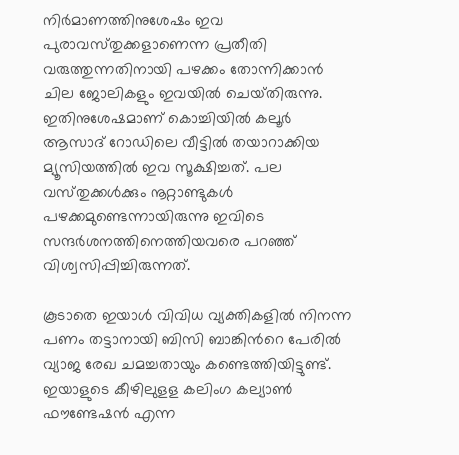നിര്‍മാണത്തിനുശേഷം ഇവ പുരാവസ്‌തുക്കളാണെന്ന പ്രതീതി വരുത്തുന്നതിനായി പഴക്കം തോന്നിക്കാന്‍ ചില ജോലികളും ഇവയില്‍ ചെയ്‌തിരുന്നു. ഇതിനുശേഷമാണ്‌ കൊച്ചിയില്‍ കലൂര്‍ ആസാദ്‌ റോഡിലെ വീട്ടില്‍ തയാറാക്കിയ മ്യൂസിയത്തില്‍ ഇവ സൂക്ഷിച്ചത്‌. പല വസ്‌തുക്കള്‍ക്കും നൂറ്റാണ്ടുകള്‍ പഴക്കമുണ്ടെന്നായിരുന്നു ഇവിടെ സന്ദര്‍ശനത്തിനെത്തിയവരെ പറഞ്ഞ്‌ വിശ്വസിപ്പിച്ചിരുന്നത്‌.

കൂടാതെ ഇയാള്‍ വിവിധ വ്യക്തികളില്‍ നിനന്ന പണം തട്ടാനായി ബിസി ബാങ്കിന്‍റെ പേരില്‍ വ്യാജ രേഖ ചമച്ചതായും കണ്ടെത്തിയിട്ടുണ്ട്‌. ഇയാളുടെ കീഴിലുളള കലിംഗ കല്യാണ്‍ ഫൗണ്ടേഷന്‍ എന്ന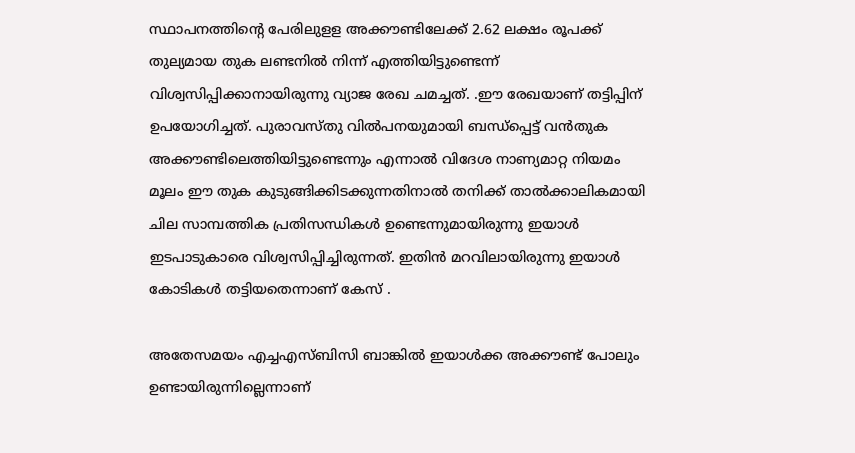സ്ഥാപനത്തിന്റെ പേരിലുളള അക്കൗണ്ടിലേക്ക്‌ 2.62 ലക്ഷം രൂപക്ക്‌ തുല്യമായ തുക ലണ്ടനില്‍ നിന്ന്‌ എത്തിയിട്ടുണ്ടെന്ന്‌ വിശ്വസിപ്പിക്കാനായിരുന്നു വ്യാജ രേഖ ചമച്ചത്‌. .ഈ രേഖയാണ്‌ തട്ടിപ്പിന്‌ ഉപയോഗിച്ചത്‌. പുരാവസ്‌തു വില്‍പനയുമായി ബന്ധ്‌പ്പെട്ട്‌ വന്‍തുക അക്കൗണ്ടിലെത്തിയിട്ടുണ്ടെന്നും എന്നാല്‍ വിദേശ നാണ്യമാറ്റ നിയമം മൂലം ഈ തുക കുടുങ്ങിക്കിടക്കുന്നതിനാല്‍ തനിക്ക്‌ താല്‍ക്കാലികമായി ചില സാമ്പത്തിക പ്രതിസന്ധികള്‍ ഉണ്ടെന്നുമായിരുന്നു ഇയാള്‍ ഇടപാടുകാരെ വിശ്വസിപ്പിച്ചിരുന്നത്‌. ഇതിന്‍ മറവിലായിരുന്നു ഇയാള്‍ കോടികള്‍ തട്ടിയതെന്നാണ്‌ കേസ്‌ .

അതേസമയം എച്ചഎസ്‌ബിസി ബാങ്കില്‍ ഇയാള്‍ക്ക അക്കൗണ്ട്‌ പോലും ഉണ്ടായിരുന്നില്ലെന്നാണ്‌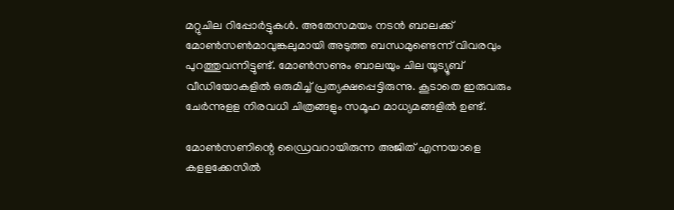മറ്റുചില റിപ്പോര്‍ട്ടുകള്‍. അതേസമയം നടന്‍ ബാലക്ക്‌ മോണ്‍സണ്‍മാവുങ്കലുമായി അടുത്ത ബന്ധമുണ്ടെന്ന് വിവരവും പുറത്തുവന്നിട്ടുണ്ട്‌. മോണ്‍സണും ബാലയും ചില യൂട്യൂബ്‌ വീഡിയോകളില്‍ ഒരുമിച്ച്‌ പ്രത്യക്ഷപ്പെട്ടിരുന്നു. കൂടാതെ ഇരുവരും ചേര്‍ന്നുളള നിരവധി ചിത്രങ്ങളും സമൂഹ മാധ്യമങ്ങളില്‍ ഉണ്ട്‌.

മോണ്‍സണിന്റെ ഡ്രൈവറായിരുന്ന അജിത്‌ എന്നയാളെ കളളക്കേസില്‍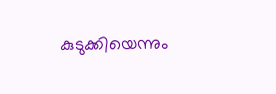കുടുക്കിയെന്നും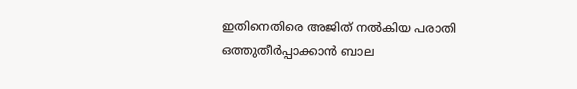ഇതിനെതിരെ അജിത്‌ നല്‍കിയ പരാതി ഒത്തുതീര്‍പ്പാക്കാന്‍ ബാല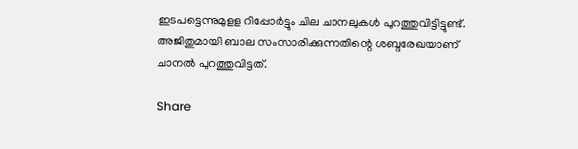ഇടപട്ടെന്നുമുളള റിപ്പോര്‍ട്ടും ചില ചാനലുകള്‍ പുറത്തുവിട്ടിട്ടുണ്ട്‌. അജിതുമായി ബാല സംസാരിക്കുന്നതിന്റെ ശബ്ദരേഖയാണ്‌ ചാനല്‍ പുറത്തുവിട്ടത്‌.

Share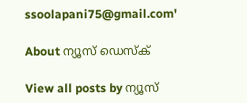ssoolapani75@gmail.com'

About ന്യൂസ് ഡെസ്ക്

View all posts by ന്യൂസ്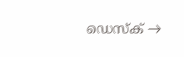ഡെസ്ക് →